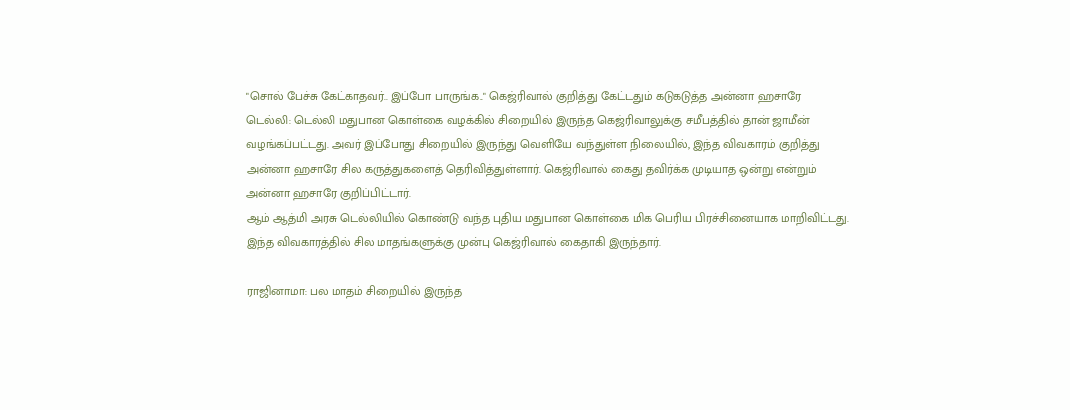"சொல் பேச்சு கேட்காதவர்.. இப்போ பாருங்க.." கெஜ்ரிவால் குறித்து கேட்டதும் கடுகடுத்த அன்னா ஹசாரே
டெல்லி: டெல்லி மதுபான கொள்கை வழக்கில் சிறையில் இருந்த கெஜ்ரிவாலுக்கு சமீபத்தில் தான் ஜாமீன் வழங்கப்பட்டது. அவர் இப்போது சிறையில் இருந்து வெளியே வந்துள்ள நிலையில், இந்த விவகாரம் குறித்து அன்னா ஹசாரே சில கருத்துகளைத் தெரிவித்துள்ளார். கெஜ்ரிவால் கைது தவிர்க்க முடியாத ஒன்று என்றும் அன்னா ஹசாரே குறிப்பிட்டார்.
ஆம் ஆத்மி அரசு டெல்லியில் கொண்டு வந்த புதிய மதுபான கொள்கை மிக பெரிய பிரச்சினையாக மாறிவிட்டது. இந்த விவகாரத்தில் சில மாதங்களுக்கு முன்பு கெஜ்ரிவால் கைதாகி இருந்தார்.

ராஜினாமா: பல மாதம் சிறையில் இருந்த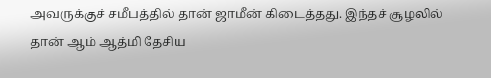அவருக்குச் சமீபத்தில் தான் ஜாமீன் கிடைத்தது. இந்தச் சூழலில் தான் ஆம் ஆத்மி தேசிய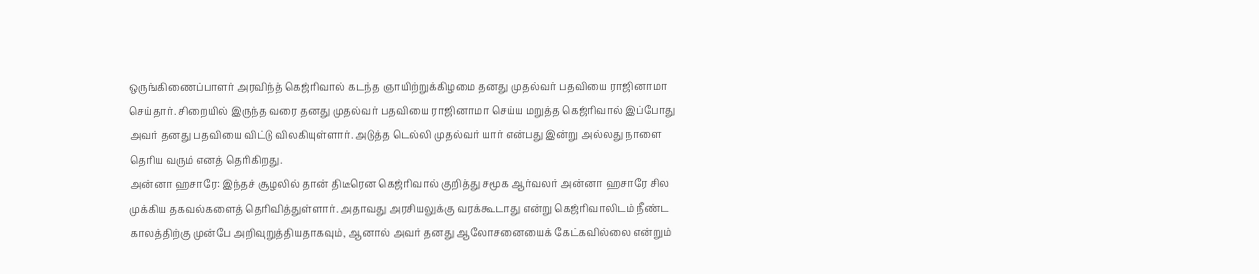ஒருங்கிணைப்பாளர் அரவிந்த் கெஜ்ரிவால் கடந்த ஞாயிற்றுக்கிழமை தனது முதல்வர் பதவியை ராஜினாமா செய்தார். சிறையில் இருந்த வரை தனது முதல்வர் பதவியை ராஜினாமா செய்ய மறுத்த கெஜ்ரிவால் இப்போது அவர் தனது பதவியை விட்டு விலகியுள்ளார். அடுத்த டெல்லி முதல்வர் யார் என்பது இன்று அல்லது நாளை தெரிய வரும் எனத் தெரிகிறது.
அன்னா ஹசாரே: இந்தச் சூழலில் தான் திடீரென கெஜ்ரிவால் குறித்து சமூக ஆர்வலர் அன்னா ஹசாரே சில முக்கிய தகவல்களைத் தெரிவித்துள்ளார். அதாவது அரசியலுக்கு வரக்கூடாது என்று கெஜ்ரிவாலிடம் நீண்ட காலத்திற்கு முன்பே அறிவுறுத்தியதாகவும், ஆனால் அவர் தனது ஆலோசனையைக் கேட்கவில்லை என்றும்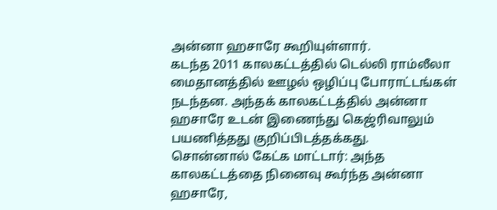அன்னா ஹசாரே கூறியுள்ளார்.
கடந்த 2011 காலகட்டத்தில் டெல்லி ராம்லீலா மைதானத்தில் ஊழல் ஒழிப்பு போராட்டங்கள் நடந்தன. அந்தக் காலகட்டத்தில் அன்னா ஹசாரே உடன் இணைந்து கெஜ்ரிவாலும் பயணித்தது குறிப்பிடத்தக்கது.
சொன்னால் கேட்க மாட்டார்: அந்த காலகட்டத்தை நினைவு கூர்ந்த அன்னா ஹசாரே,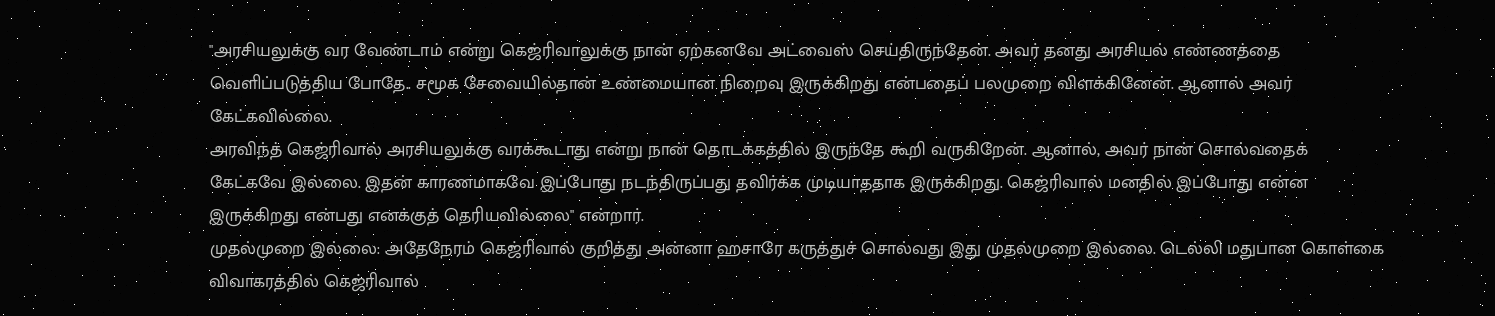"அரசியலுக்கு வர வேண்டாம் என்று கெஜ்ரிவாலுக்கு நான் ஏற்கனவே அட்வைஸ் செய்திருந்தேன். அவர் தனது அரசியல் எண்ணத்தை வெளிப்படுத்திய போதே.. சமூக சேவையில்தான் உண்மையான நிறைவு இருக்கிறது என்பதைப் பலமுறை விளக்கினேன். ஆனால் அவர் கேட்கவில்லை.
அரவிந்த் கெஜ்ரிவால் அரசியலுக்கு வரக்கூடாது என்று நான் தொடக்கத்தில் இருந்தே கூறி வருகிறேன். ஆனால், அவர் நான் சொல்வதைக் கேட்கவே இல்லை. இதன் காரணமாகவே இப்போது நடந்திருப்பது தவிர்க்க முடியாததாக இருக்கிறது. கெஜ்ரிவால் மனதில் இப்போது என்ன இருக்கிறது என்பது எனக்குத் தெரியவில்லை" என்றார்.
முதல்முறை இல்லை: அதேநேரம் கெஜ்ரிவால் குறித்து அன்னா ஹசாரே கருத்துச் சொல்வது இது முதல்முறை இல்லை. டெல்லி மதுபான கொள்கை விவாகரத்தில் கெஜ்ரிவால்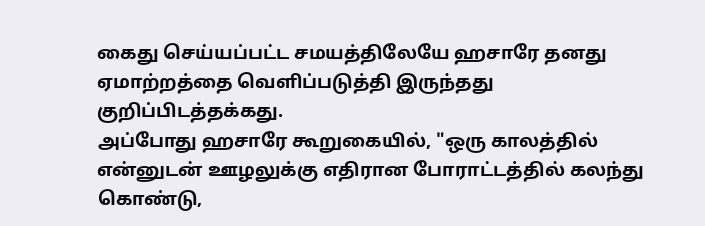கைது செய்யப்பட்ட சமயத்திலேயே ஹசாரே தனது ஏமாற்றத்தை வெளிப்படுத்தி இருந்தது குறிப்பிடத்தக்கது.
அப்போது ஹசாரே கூறுகையில், "ஒரு காலத்தில் என்னுடன் ஊழலுக்கு எதிரான போராட்டத்தில் கலந்து கொண்டு,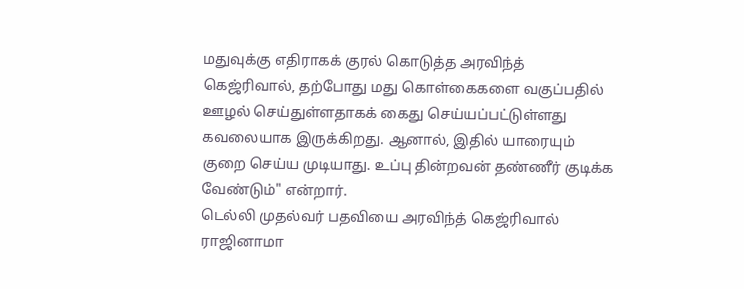மதுவுக்கு எதிராகக் குரல் கொடுத்த அரவிந்த் கெஜ்ரிவால், தற்போது மது கொள்கைகளை வகுப்பதில் ஊழல் செய்துள்ளதாகக் கைது செய்யப்பட்டுள்ளது கவலையாக இருக்கிறது. ஆனால், இதில் யாரையும் குறை செய்ய முடியாது. உப்பு தின்றவன் தண்ணீர் குடிக்க வேண்டும்" என்றார்.
டெல்லி முதல்வர் பதவியை அரவிந்த் கெஜ்ரிவால் ராஜினாமா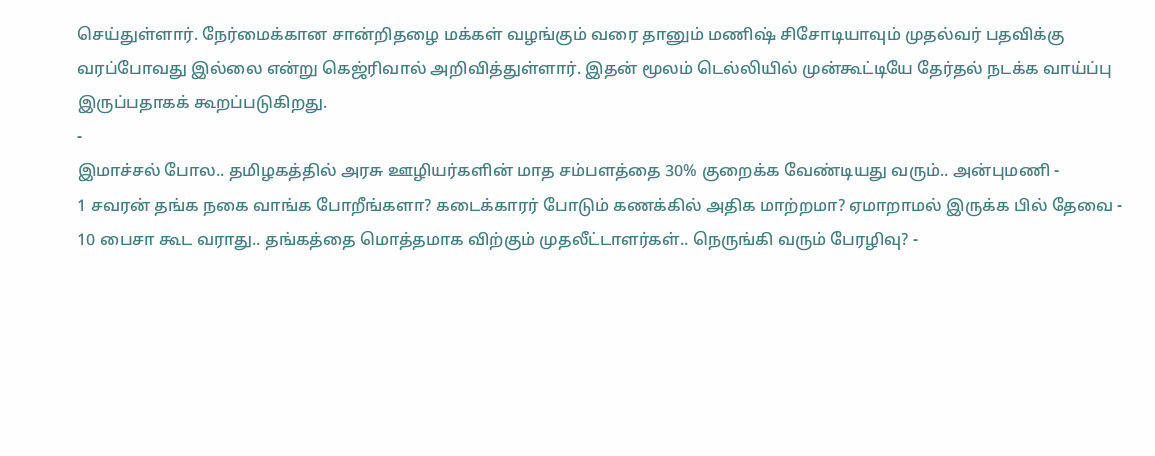செய்துள்ளார். நேர்மைக்கான சான்றிதழை மக்கள் வழங்கும் வரை தானும் மணிஷ் சிசோடியாவும் முதல்வர் பதவிக்கு வரப்போவது இல்லை என்று கெஜ்ரிவால் அறிவித்துள்ளார். இதன் மூலம் டெல்லியில் முன்கூட்டியே தேர்தல் நடக்க வாய்ப்பு இருப்பதாகக் கூறப்படுகிறது.
-
இமாச்சல் போல.. தமிழகத்தில் அரசு ஊழியர்களின் மாத சம்பளத்தை 30% குறைக்க வேண்டியது வரும்.. அன்புமணி -
1 சவரன் தங்க நகை வாங்க போறீங்களா? கடைக்காரர் போடும் கணக்கில் அதிக மாற்றமா? ஏமாறாமல் இருக்க பில் தேவை -
10 பைசா கூட வராது.. தங்கத்தை மொத்தமாக விற்கும் முதலீட்டாளர்கள்.. நெருங்கி வரும் பேரழிவு? -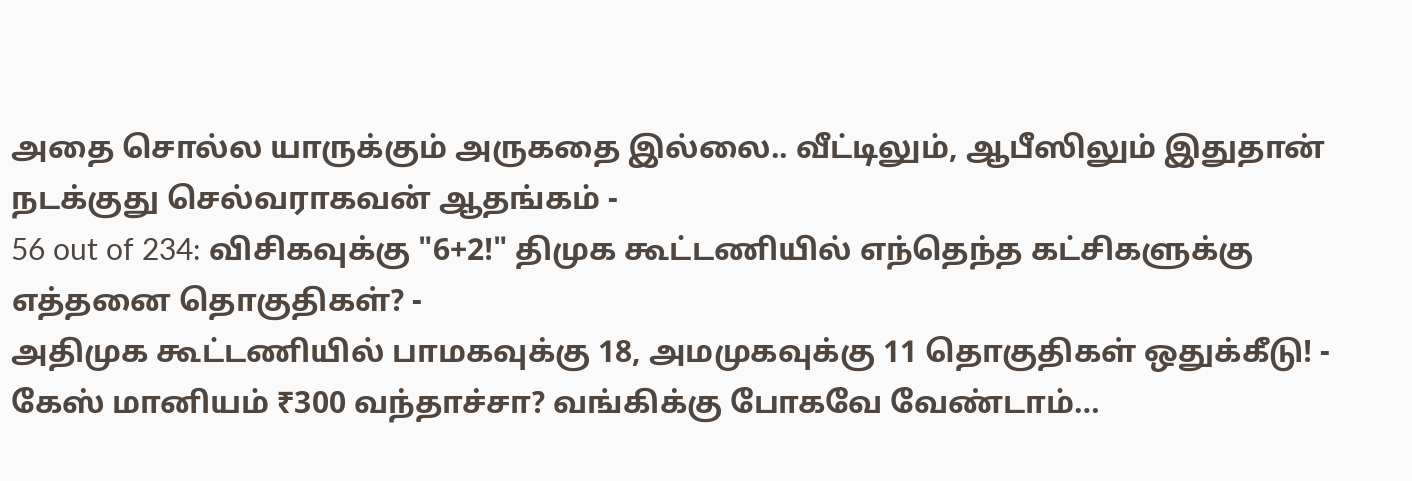அதை சொல்ல யாருக்கும் அருகதை இல்லை.. வீட்டிலும், ஆபீஸிலும் இதுதான் நடக்குது செல்வராகவன் ஆதங்கம் -
56 out of 234: விசிகவுக்கு "6+2!" திமுக கூட்டணியில் எந்தெந்த கட்சிகளுக்கு எத்தனை தொகுதிகள்? -
அதிமுக கூட்டணியில் பாமகவுக்கு 18, அமமுகவுக்கு 11 தொகுதிகள் ஒதுக்கீடு! -
கேஸ் மானியம் ₹300 வந்தாச்சா? வங்கிக்கு போகவே வேண்டாம்…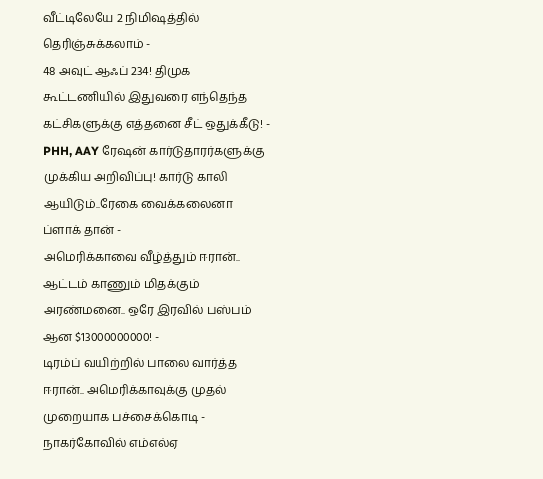வீட்டிலேயே 2 நிமிஷத்தில் தெரிஞ்சுக்கலாம் -
48 அவுட் ஆஃப் 234! திமுக கூட்டணியில் இதுவரை எந்தெந்த கட்சிகளுக்கு எத்தனை சீட் ஒதுக்கீடு! -
PHH, AAY ரேஷன் கார்டுதாரர்களுக்கு முக்கிய அறிவிப்பு! கார்டு காலி ஆயிடும்..ரேகை வைக்கலைனா ப்ளாக் தான் -
அமெரிக்காவை வீழ்த்தும் ஈரான்.. ஆட்டம் காணும் மிதக்கும் அரண்மனை.. ஒரே இரவில் பஸ்பம் ஆன $13000000000! -
டிரம்ப் வயிற்றில் பாலை வார்த்த ஈரான்.. அமெரிக்காவுக்கு முதல் முறையாக பச்சைக்கொடி -
நாகர்கோவில் எம்எல்ஏ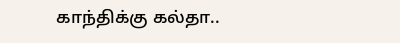காந்திக்கு கல்தா..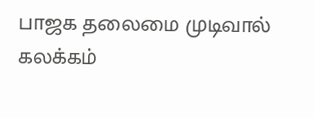பாஜக தலைமை முடிவால் கலக்கம்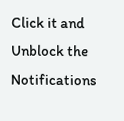Click it and Unblock the Notifications